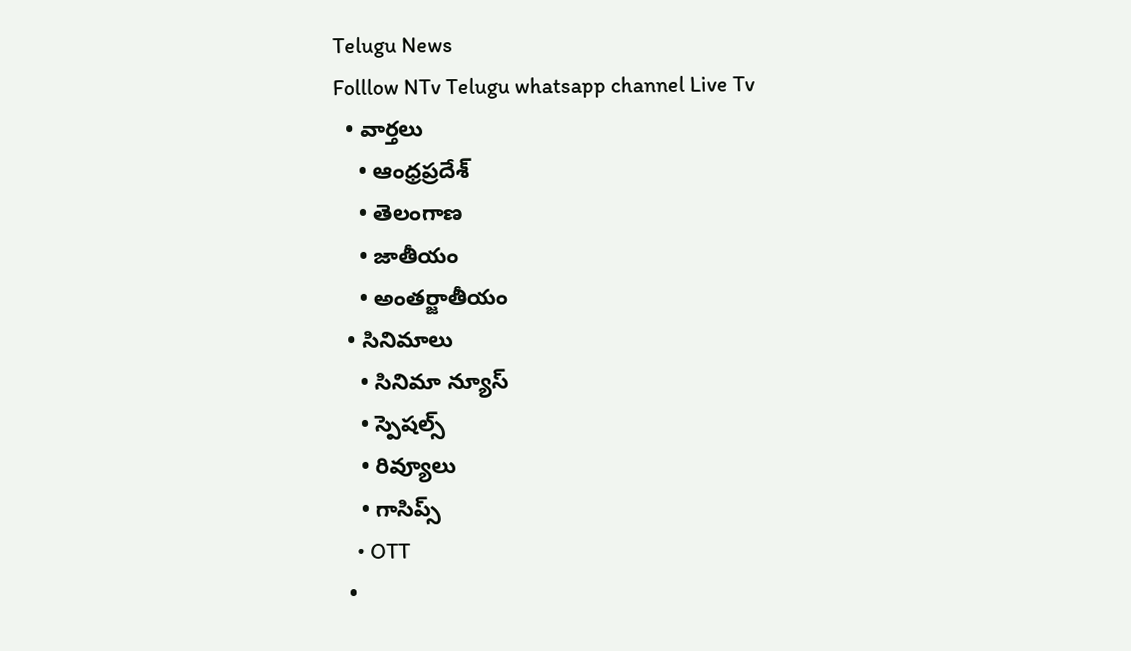Telugu News
Folllow NTv Telugu whatsapp channel Live Tv
  • వార్తలు
    • ఆంధ్రప్రదేశ్
    • తెలంగాణ
    • జాతీయం
    • అంతర్జాతీయం
  • సినిమాలు
    • సినిమా న్యూస్
    • స్పెషల్స్
    • రివ్యూలు
    • గాసిప్స్
    • OTT
  •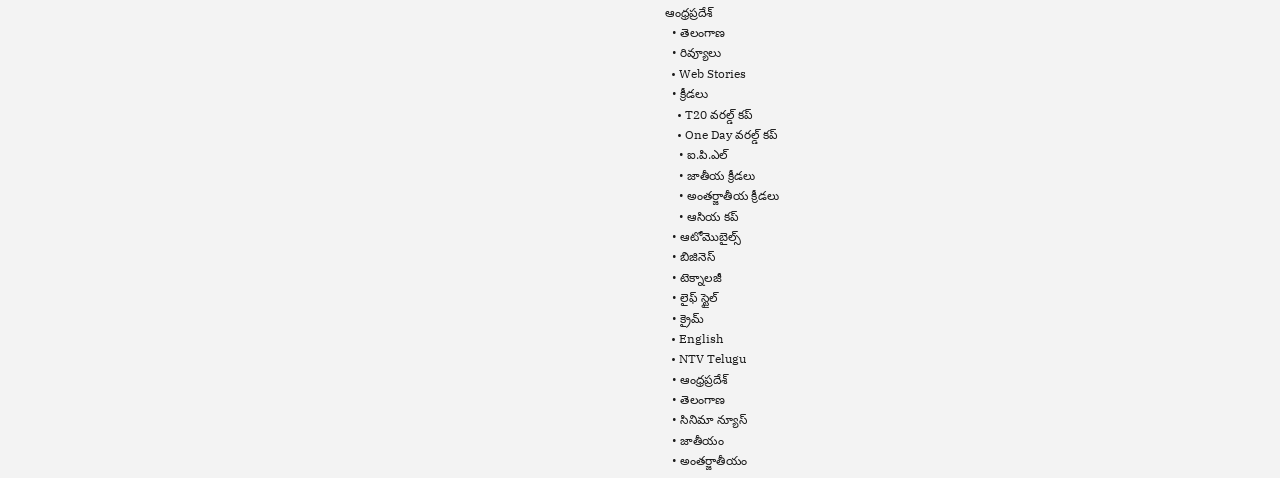ఆంధ్రప్రదేశ్
  • తెలంగాణ
  • రివ్యూలు
  • Web Stories
  • క్రీడలు
    • T20 వరల్డ్ కప్
    • One Day వరల్డ్ కప్
    • ఐ.పి.ఎల్
    • జాతీయ క్రీడలు
    • అంతర్జాతీయ క్రీడలు
    • ఆసియ కప్
  • ఆటోమొబైల్స్
  • బిజినెస్‌
  • టెక్నాలజీ
  • లైఫ్ స్టైల్
  • క్రైమ్
  • English
  • NTV Telugu
  • ఆంధ్రప్రదేశ్
  • తెలంగాణ
  • సినిమా న్యూస్
  • జాతీయం
  • అంతర్జాతీయం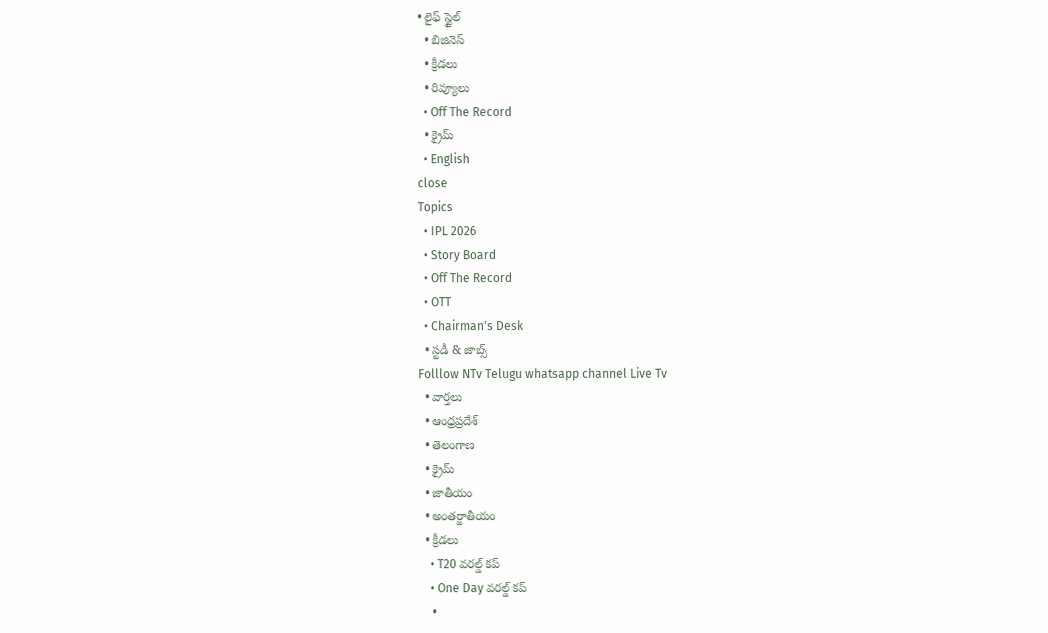• లైఫ్ స్టైల్
  • బిజినెస్‌
  • క్రీడలు
  • రివ్యూలు
  • Off The Record
  • క్రైమ్
  • English
close
Topics
  • IPL 2026
  • Story Board
  • Off The Record
  • OTT
  • Chairman's Desk
  • స్టడీ & జాబ్స్
Folllow NTv Telugu whatsapp channel Live Tv
  • వార్తలు
  • ఆంధ్రప్రదేశ్
  • తెలంగాణ
  • క్రైమ్
  • జాతీయం
  • అంతర్జాతీయం
  • క్రీడలు
    • T20 వరల్డ్ కప్
    • One Day వరల్డ్ కప్
    •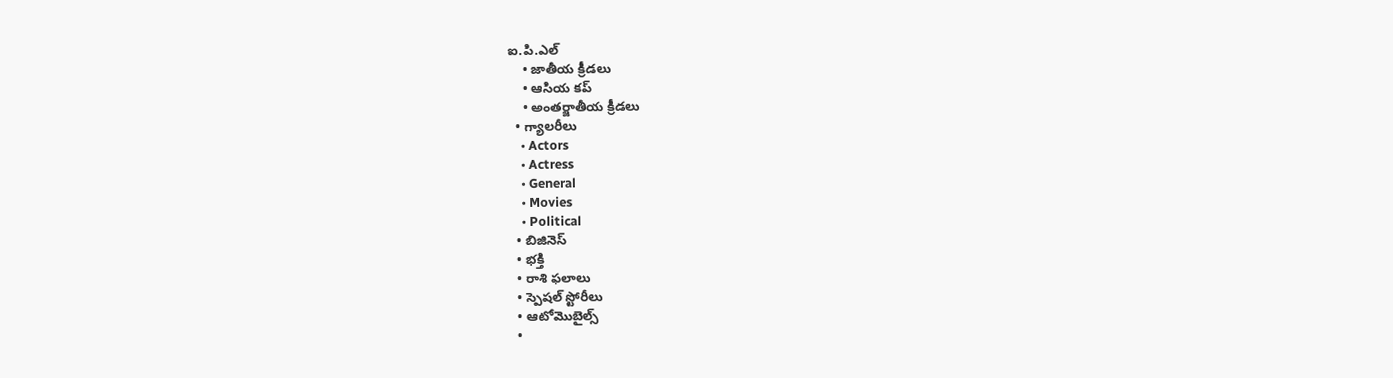ఐ.పి.ఎల్
    • జాతీయ క్రీడలు
    • ఆసియ కప్
    • అంతర్జాతీయ క్రీడలు
  • గ్యాలరీలు
    • Actors
    • Actress
    • General
    • Movies
    • Political
  • బిజినెస్‌
  • భక్తి
  • రాశి ఫలాలు
  • స్పెషల్‌ స్టోరీలు
  • ఆటోమొబైల్స్
  •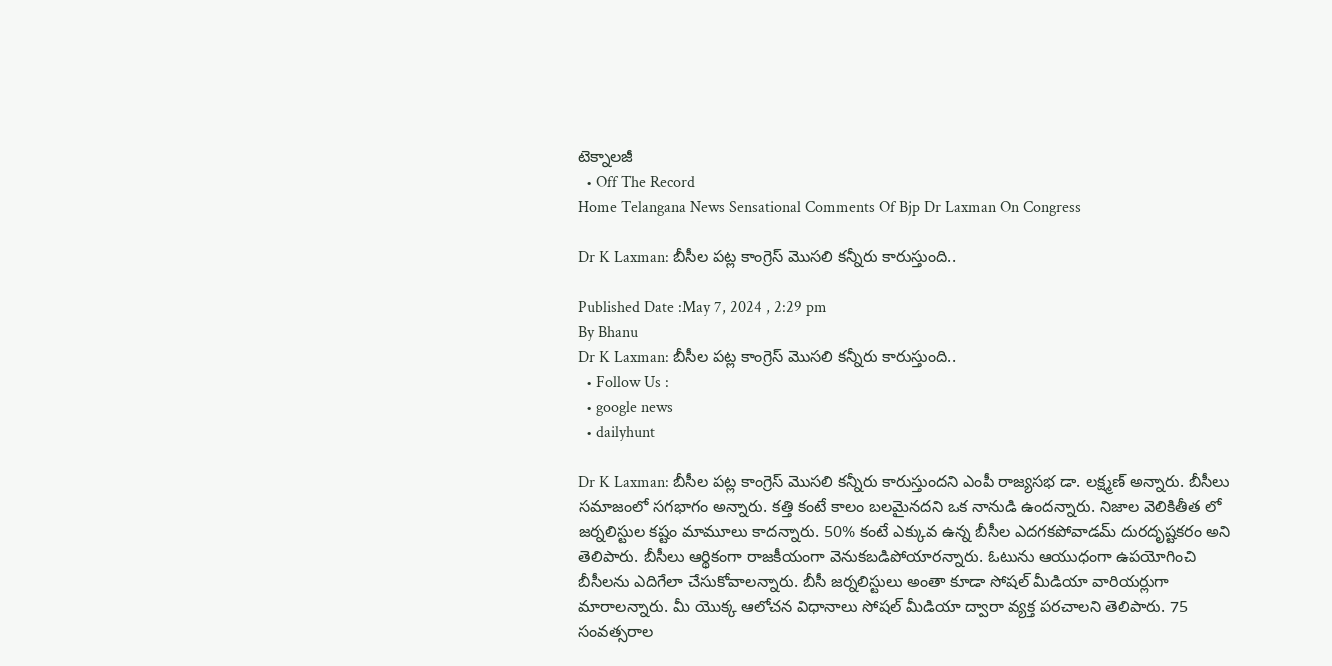టెక్నాలజీ
  • Off The Record
Home Telangana News Sensational Comments Of Bjp Dr Laxman On Congress

Dr K Laxman: బీసీల పట్ల కాంగ్రెస్ మొసలి కన్నీరు కారుస్తుంది..

Published Date :May 7, 2024 , 2:29 pm
By Bhanu
Dr K Laxman: బీసీల పట్ల కాంగ్రెస్ మొసలి కన్నీరు కారుస్తుంది..
  • Follow Us :
  • google news
  • dailyhunt

Dr K Laxman: బీసీల పట్ల కాంగ్రెస్ మొసలి కన్నీరు కారుస్తుందని ఎంపీ రాజ్యసభ డా. లక్ష్మణ్ అన్నారు. బీసీలు సమాజంలో సగభాగం అన్నారు. కత్తి కంటే కాలం బలమైనదని ఒక నానుడి ఉందన్నారు. నిజాల వెలికితీత లో జర్నలిస్టుల కష్టం మామూలు కాదన్నారు. 50% కంటే ఎక్కువ ఉన్న బీసీల ఎదగకపోవాడమ్ దురదృష్టకరం అని తెలిపారు. బీసీలు ఆర్థికంగా రాజకీయంగా వెనుకబడిపోయారన్నారు. ఓటును ఆయుధంగా ఉపయోగించి బీసీలను ఎదిగేలా చేసుకోవాలన్నారు. బీసీ జర్నలిస్టులు అంతా కూడా సోషల్ మీడియా వారియర్లుగా మారాలన్నారు. మీ యొక్క ఆలోచన విధానాలు సోషల్ మీడియా ద్వారా వ్యక్త పరచాలని తెలిపారు. 75 సంవత్సరాల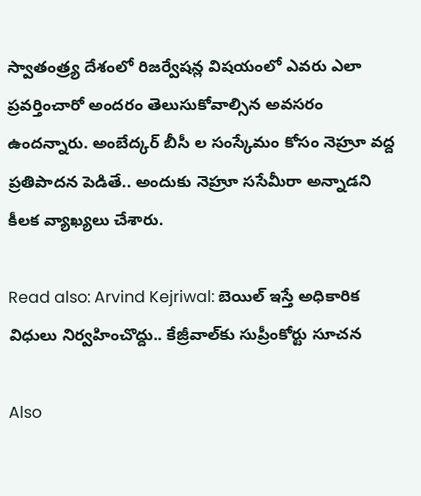స్వాతంత్ర్య దేశంలో రిజర్వేషన్ల విషయంలో ఎవరు ఎలా ప్రవర్తించారో అందరం తెలుసుకోవాల్సిన అవసరం ఉందన్నారు. అంబేద్కర్ బీసీ ల సంస్కేమం కోసం నెహ్రూ వద్ద ప్రతిపాదన పెడితే.. అందుకు నెహ్రూ ససేమీరా అన్నాడని కీలక వ్యాఖ్యలు చేశారు.

Read also: Arvind Kejriwal: బెయిల్ ఇస్తే అధికారిక విధులు నిర్వహించొద్దు.. కేజ్రీవాల్‌కు సుప్రీంకోర్టు సూచన

Also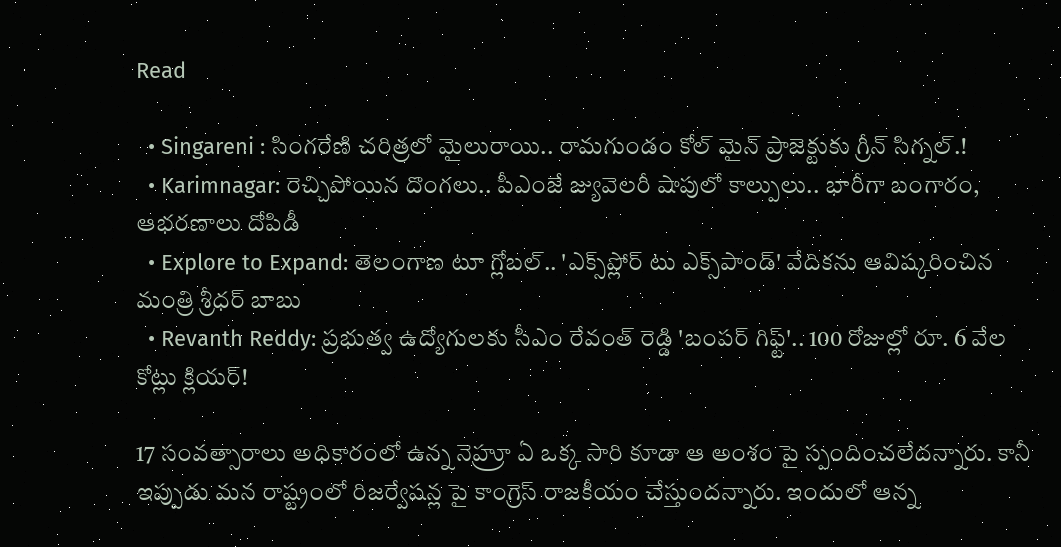Read

  • Singareni : సింగరేణి చరిత్రలో మైలురాయి.. రామగుండం కోల్ మైన్ ప్రాజెక్టుకు గ్రీన్ సిగ్నల్.!
  • Karimnagar: రెచ్చిపోయిన దొంగలు.. పీఎంజే జ్యువెలరీ షాపులో కాల్పులు.. భారీగా బంగారం, ఆభరణాలు దోపిడీ
  • Explore to Expand: తెలంగాణ టూ గ్లోబల్.. 'ఎక్స్‌ప్లోర్ టు ఎక్స్‌పాండ్' వేదికను ఆవిష్కరించిన మంత్రి శ్రీధర్ బాబు
  • Revanth Reddy: ప్రభుత్వ ఉద్యోగులకు సీఎం రేవంత్ రెడ్డి 'బంపర్ గిఫ్ట్'.. 100 రోజుల్లో రూ. 6 వేల కోట్లు క్లియర్!

17 సంవత్సారాలు అధికారంలో ఉన్న నెహ్రూ ఏ ఒక్క సారి కూడా ఆ అంశం పై స్పందించలేదన్నారు. కానీ ఇప్పుడు మన రాష్ట్రంలో రిజర్వేషన్ల పై కాంగ్రెస్ రాజకీయం చేస్తుందన్నారు. ఇందులో ఆన్న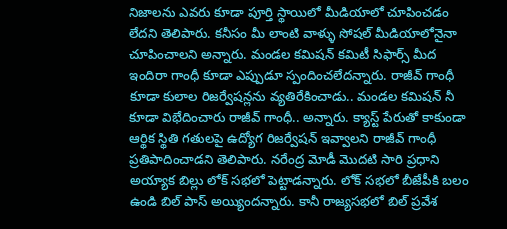నిజాలను ఎవరు కూడా పూర్తి స్థాయిలో మీడియాలో చూపించడం లేదని తెలిపారు. కనీసం మీ లాంటి వాళ్ళు సోషల్ మీడియాలోనైనా చూపించాలని అన్నారు. మండల కమిషన్ కమిటీ సిఫార్స్ మీద ఇందిరా గాంధీ కూడా ఎప్పుడూ స్పందించలేదన్నారు. రాజీవ్ గాంధీ కూడా కులాల రిజర్వేషన్లను వ్యతిరేకించాడు.. మండల కమిషన్ నీ కూడా విభేదించారు రాజీవ్ గాంధీ.. అన్నారు. క్యాస్ట్ పేరుతో కాకుండా ఆర్థిక స్థితి గతులపై ఉద్యోగ రిజర్వేషన్ ఇవ్వాలని రాజీవ్ గాంధీ ప్రతిపాదించాడని తెలిపారు. నరేంద్ర మోడీ మొదటి సారి ప్రధాని అయ్యాక బిల్లు లోక్ సభలో పెట్టాడన్నారు. లోక్ సభలో బీజేపీకి బలం ఉండి బిల్ పాస్ అయ్యిందన్నారు. కానీ రాజ్యసభలో బిల్ ప్రవేశ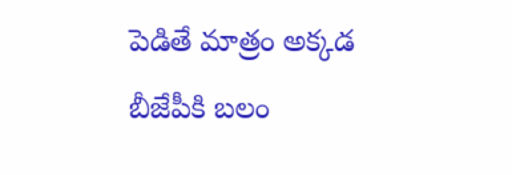పెడితే మాత్రం అక్కడ బీజేపీకి బలం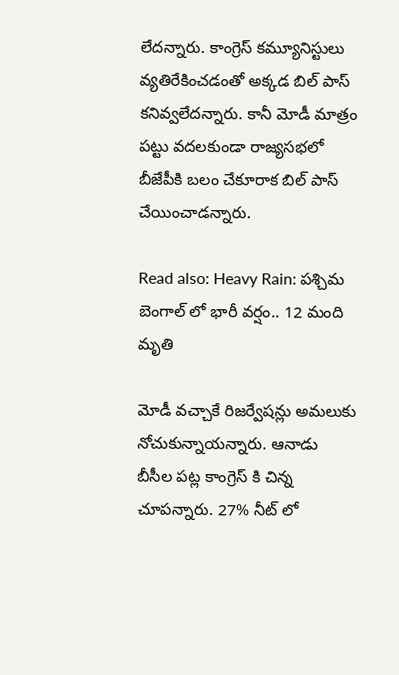లేదన్నారు. కాంగ్రెస్ కమ్యూనిస్టులు వ్యతిరేకించడంతో అక్కడ బిల్ పాస్ కనివ్వలేదన్నారు. కానీ మోడీ మాత్రం పట్టు వదలకుండా రాజ్యసభలో బీజేపీకి బలం చేకూరాక బిల్ పాస్ చేయించాడన్నారు.

Read also: Heavy Rain: పశ్చిమ బెంగాల్ లో భారీ వర్షం.. 12 మంది మృతి

మోడీ వచ్చాకే రిజర్వేషన్లు అమలుకు నోచుకున్నాయన్నారు. ఆనాడు బీసీల పట్ల కాంగ్రెస్ కి చిన్న చూపన్నారు. 27% నీట్ లో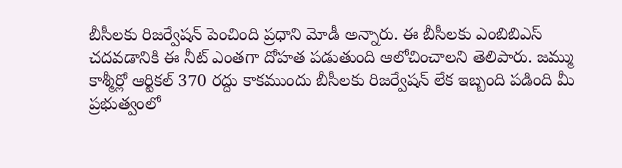బీసీలకు రిజర్వేషన్ పెంచింది ప్రధాని మోడీ అన్నారు. ఈ బీసీలకు ఎంబిబిఎస్ చదవడానికి ఈ నీట్ ఎంతగా దోహత పడుతుంది ఆలోచించాలని తెలిపారు. జమ్ము కాశ్మీర్లో ఆర్టికల్ 370 రద్దు కాకముందు బీసీలకు రిజర్వేషన్ లేక ఇబ్బంది పడింది మీ ప్రభుత్వంలో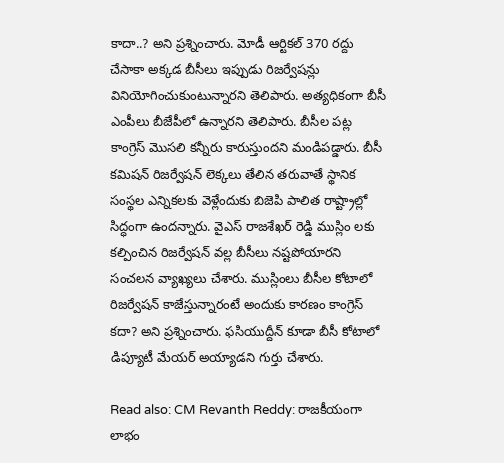కాదా..? అని ప్రశ్నించారు. మోడీ ఆర్టికల్ 370 రద్దు చేసాకా అక్కడ బీసీలు ఇప్పుడు రిజర్వేషన్లు వినియోగించుకుంటున్నారని తెలిపారు. అత్యధికంగా బీసీ ఎంపీలు బీజేపీలో ఉన్నారని తెలిపారు. బీసీల పట్ల కాంగ్రెస్ మొసలి కన్నీరు కారుస్తుందని మండిపడ్డారు. బీసీ కమిషన్ రిజర్వేషన్ లెక్కలు తేలిన తరువాతే స్థానిక సంస్థల ఎన్నికలకు వెళ్లేందుకు బిజెపి పాలిత రాష్ట్రాల్లో సిద్ధంగా ఉందన్నారు. వైఎస్ రాజశేఖర్ రెడ్డి ముస్లిం లకు కల్పించిన రిజర్వేషన్ వల్ల బీసీలు నష్టపోయారని సంచలన వ్యాఖ్యలు చేశారు. ముస్లింలు బీసీల కోటాలో రిజర్వేషన్ కాజేస్తున్నారంటే అందుకు కారణం కాంగ్రెస్ కదా? అని ప్రశ్నించారు. ఫసియుద్దీన్ కూడా బీసీ కోటాలో డిప్యూటీ మేయర్ అయ్యాడని గుర్తు చేశారు.

Read also: CM Revanth Reddy: రాజకీయంగా లాభం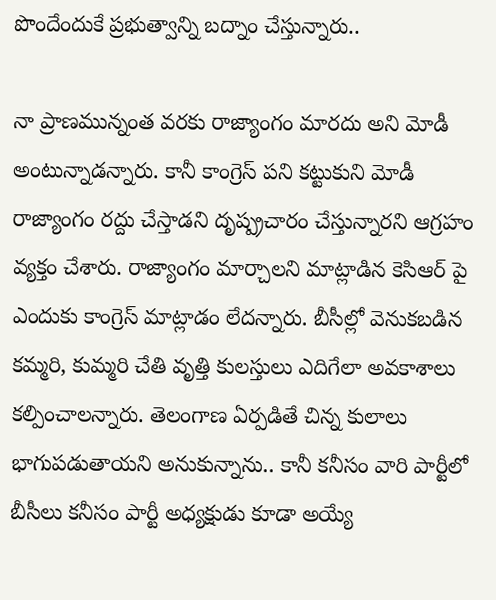పొందేందుకే ప్రభుత్వాన్ని బద్నాం చేస్తున్నారు..

నా ప్రాణమున్నంత వరకు రాజ్యాంగం మారదు అని మోడీ అంటున్నాడన్నారు. కానీ కాంగ్రెస్ పని కట్టుకుని మోడీ రాజ్యాంగం రద్దు చేస్తాడని దృష్ప్రచారం చేస్తున్నారని ఆగ్రహం వ్యక్తం చేశారు. రాజ్యాంగం మార్చాలని మాట్లాడిన కెసిఆర్ పై ఎందుకు కాంగ్రెస్ మాట్లాడం లేదన్నారు. బీసీల్లో వెనుకబడిన కమ్మరి, కుమ్మరి చేతి వృత్తి కులస్తులు ఎదిగేలా అవకాశాలు కల్పించాలన్నారు. తెలంగాణ ఏర్పడితే చిన్న కులాలు భాగుపడుతాయని అనుకున్నాను.. కానీ కనీసం వారి పార్టీలో బీసీలు కనీసం పార్టీ అధ్యక్షుడు కూడా అయ్యే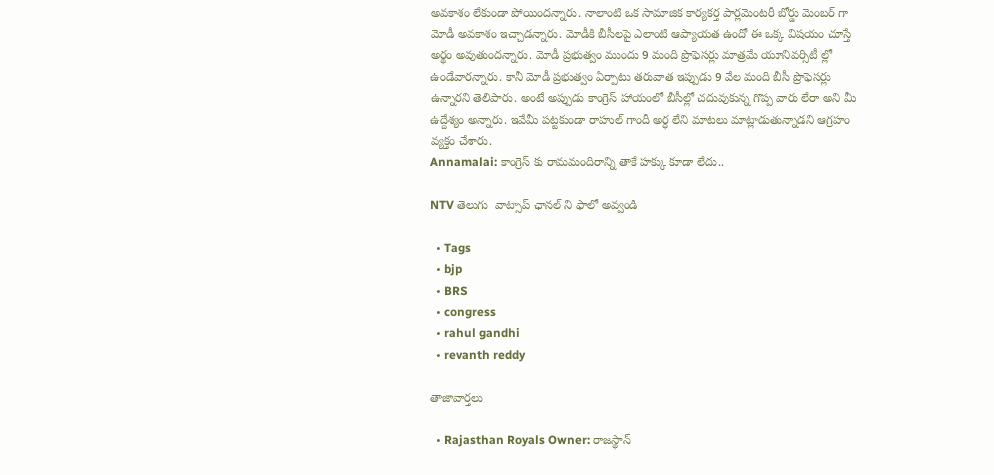అవకాశం లేకుండా పోయిందన్నారు. నాలాంటి ఒక సామాజిక కార్యకర్త పార్లమెంటరీ బోర్డు మెంబర్ గా మోడీ అవకాశం ఇచ్చాడన్నారు. మోడీకి బీసీలపై ఎలాంటి ఆప్యాయత ఉందో ఈ ఒక్క విషయం చూస్తే అర్థం అవుతుందన్నారు. మోడీ ప్రభుత్వం ముందు 9 మంది ప్రొఫెసర్లు మాత్రమే యూనివర్సిటీ ల్లో ఉండేవారన్నారు. కానీ మోడీ ప్రభుత్వం ఏర్పాటు తరువాత ఇప్పుడు 9 వేల మంది బీసీ ప్రొఫెసర్లు ఉన్నారని తెలిపారు. అంటే అప్పుడు కాంగ్రెస్ హాయంలో బీసీల్లో చదువుకున్న గొప్ప వారు లేరా అని మీ ఉద్దేశ్యం అన్నారు. ఇవేమీ పట్టకుండా రాహుల్ గాందీ అర్ధ లేని మాటలు మాట్లాడుతున్నాడని ఆగ్రహం వ్యక్తం చేశారు.
Annamalai: కాంగ్రెస్ కు రామమందిరాన్ని తాకే హక్కు కూడా లేదు..

NTV తెలుగు  వాట్సాప్ ఛానల్ ని ఫాలో అవ్వండి

  • Tags
  • bjp
  • BRS
  • congress
  • rahul gandhi
  • revanth reddy

తాజావార్తలు

  • Rajasthan Royals Owner: రాజస్థాన్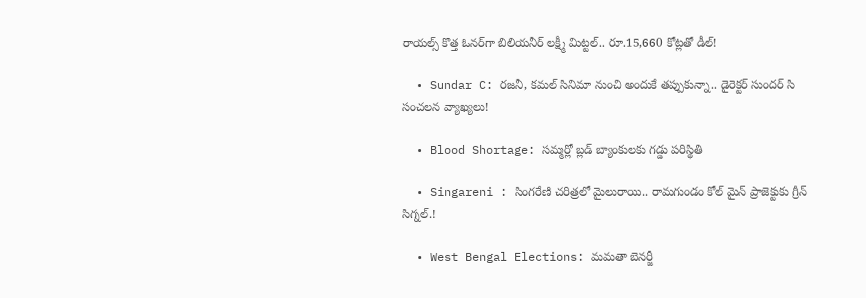రాయల్స్ కొత్త ఓనర్‌గా బిలియనీర్ లక్ష్మీ మిట్టల్.. రూ.15,660 కోట్లతో డీల్!

  • Sundar C: రజనీ, కమల్ సినిమా నుంచి అందుకే తప్పుకున్నా.. డైరెక్టర్ సుందర్ సి సంచలన వ్యాఖ్యలు!

  • Blood Shortage: సమ్మర్లో బ్లడ్ బ్యాంకులకు గడ్డు పరిస్థితి

  • Singareni : సింగరేణి చరిత్రలో మైలురాయి.. రామగుండం కోల్ మైన్ ప్రాజెక్టుకు గ్రీన్ సిగ్నల్.!

  • West Bengal Elections: మమతా బెనర్జీ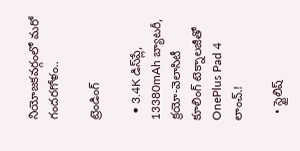నియోజకవర్గంలో మరో గందరగోళం..

ట్రెండింగ్‌

  • 3.4K డిస్‌ప్లే, 13380mAh బ్యాటరీ, క్రయో-వెలాసిటీ కూలింగ్ టెక్నాలజీతో OnePlus Pad 4 లాంచ్.!

  • స్టైలిష్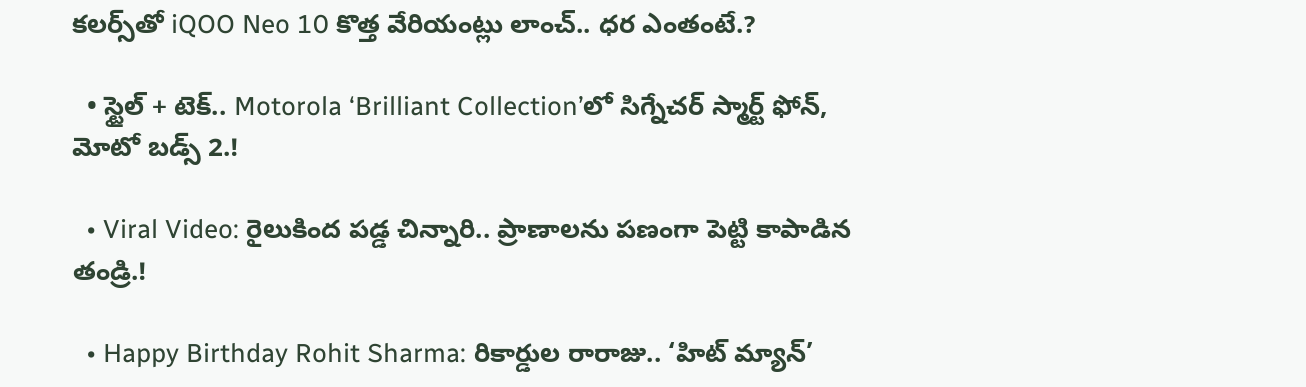కలర్స్‌తో iQOO Neo 10 కొత్త వేరియంట్లు లాంచ్.. ధర ఎంతంటే.?

  • స్టైల్ + టెక్.. Motorola ‘Brilliant Collection’లో సిగ్నేచర్ స్మార్ట్ ఫోన్, మోటో బడ్స్ 2.!

  • Viral Video: రైలుకింద పడ్డ చిన్నారి.. ప్రాణాలను పణంగా పెట్టి కాపాడిన తండ్రి.!

  • Happy Birthday Rohit Sharma: రికార్డుల రారాజు.. ‘హిట్‌ మ్యాన్’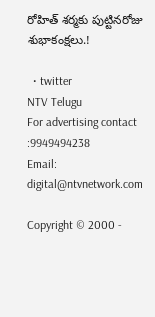రోహిత్ శర్మకు పుట్టినరోజు శుభాకంక్షలు.!

  • twitter
NTV Telugu
For advertising contact :9949494238
Email: digital@ntvnetwork.com

Copyright © 2000 -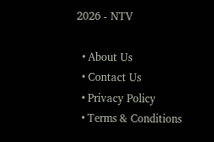2026 - NTV

  • About Us
  • Contact Us
  • Privacy Policy
  • Terms & Conditions